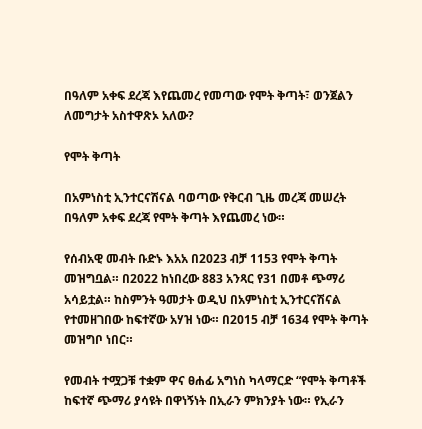በዓለም አቀፍ ደረጃ እየጨመረ የመጣው የሞት ቅጣት፣ ወንጀልን ለመግታት አስተዋጽኦ አለው?

የሞት ቅጣት

በአምነስቲ ኢንተርናሽናል ባወጣው የቅርብ ጊዜ መረጃ መሠረት በዓለም አቀፍ ደረጃ የሞት ቅጣት እየጨመረ ነው።

የሰብአዊ መብት ቡድኑ እአአ በ2023 ብቻ 1153 የሞት ቅጣት መዝግቧል። በ2022 ከነበረው 883 አንጻር የ31 በመቶ ጭማሪ አሳይቷል። ከስምንት ዓመታት ወዲህ በአምነስቲ ኢንተርናሽናል የተመዘገበው ከፍተኛው አሃዝ ነው። በ2015 ብቻ 1634 የሞት ቅጣት መዝግቦ ነበር።

የመብት ተሟጋቹ ተቋም ዋና ፀሐፊ አግነስ ካላማርድ “የሞት ቅጣቶች ከፍተኛ ጭማሪ ያሳዩት በዋነኝነት በኢራን ምክንያት ነው። የኢራን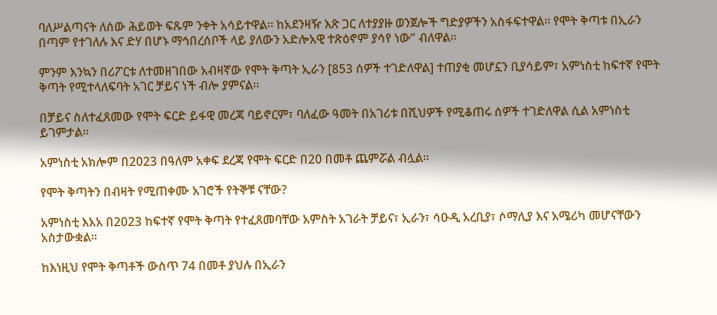ባለሥልጣናት ለሰው ሕይወት ፍጹም ንቀት አሳይተዋል። ከአደንዛዥ እጽ ጋር ለተያያዙ ወንጀሎች ግድያዎችን አስፋፍተዋል። የሞት ቅጣቱ በኢራን በጣም የተገለሉ እና ድሃ በሆኑ ማኅበረሰቦች ላይ ያለውን አድሎአዊ ተጽዕኖም ያሳየ ነው” ብለዋል።

ምንም እንኳን በሪፖርቱ ለተመዘገበው አብዛኛው የሞት ቅጣት ኢራን [853 ሰዎች ተገድለዋል] ተጠያቂ መሆኗን ቢያሳይም፣ አምነስቲ ከፍተኛ የሞት ቅጣት የሚተላለፍባት አገር ቻይና ነች ብሎ ያምናል።

በቻይና ስለተፈጸመው የሞት ፍርድ ይፋዊ መረጃ ባይኖርም፣ ባለፈው ዓመት በአገሪቱ በሺህዎች የሚቆጠሩ ሰዎች ተገድለዋል ሲል አምነስቲ ይገምታል።

አምነስቲ አክሎም በ2023 በዓለም አቀፍ ደረጃ የሞት ፍርድ በ20 በመቶ ጨምሯል ብሏል።

የሞት ቅጣትን በብዛት የሚጠቀሙ አገሮች የትኞቹ ናቸው?

አምነስቲ እአአ በ2023 ከፍተኛ የሞት ቅጣት የተፈጸመባቸው አምስት አገራት ቻይና፣ ኢራን፣ ሳዑዲ አረቢያ፣ ሶማሊያ እና አሜሪካ መሆናቸውን አስታውቋል።

ከእነዚህ የሞት ቅጣቶች ውስጥ 74 በመቶ ያህሉ በኢራን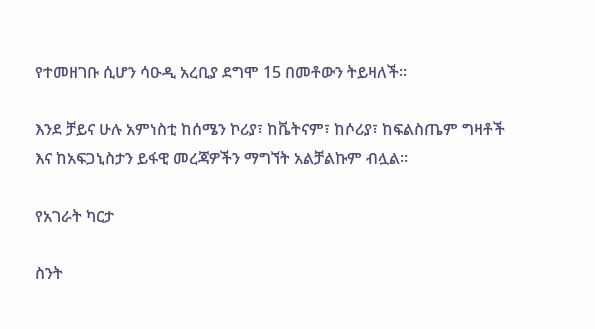የተመዘገቡ ሲሆን ሳዑዲ አረቢያ ደግሞ 15 በመቶውን ትይዛለች።

እንደ ቻይና ሁሉ አምነስቲ ከሰሜን ኮሪያ፣ ከቬትናም፣ ከሶሪያ፣ ከፍልስጤም ግዛቶች እና ከአፍጋኒስታን ይፋዊ መረጃዎችን ማግኘት አልቻልኩም ብሏል።

የአገራት ካርታ

ስንት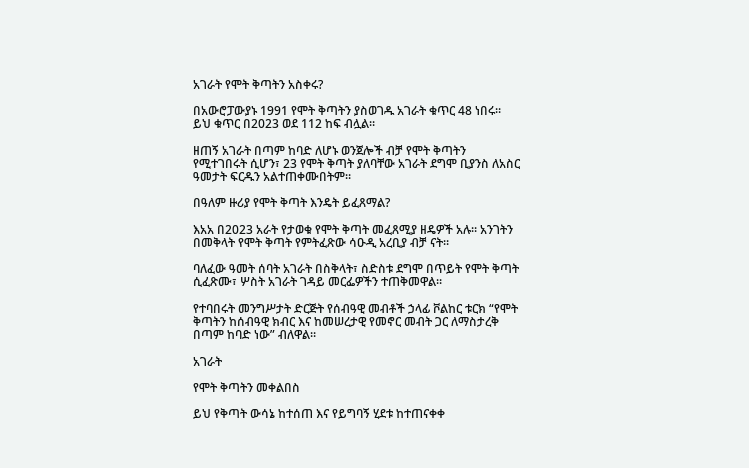አገራት የሞት ቅጣትን አስቀሩ?

በአውሮፓውያኑ 1991 የሞት ቅጣትን ያስወገዱ አገራት ቁጥር 48 ነበሩ። ይህ ቁጥር በ2023 ወደ 112 ከፍ ብሏል።

ዘጠኝ አገራት በጣም ከባድ ለሆኑ ወንጀሎች ብቻ የሞት ቅጣትን የሚተገበሩት ሲሆን፣ 23 የሞት ቅጣት ያለባቸው አገራት ደግሞ ቢያንስ ለአስር ዓመታት ፍርዱን አልተጠቀሙበትም።

በዓለም ዙሪያ የሞት ቅጣት እንዴት ይፈጸማል?

እአአ በ2023 አራት የታወቁ የሞት ቅጣት መፈጸሚያ ዘዴዎች አሉ። አንገትን በመቅላት የሞት ቅጣት የምትፈጽው ሳዑዲ አረቢያ ብቻ ናት።

ባለፈው ዓመት ሰባት አገራት በስቅላት፣ ስድስቱ ደግሞ በጥይት የሞት ቅጣት ሲፈጽሙ፣ ሦስት አገራት ገዳይ መርፌዎችን ተጠቅመዋል።

የተባበሩት መንግሥታት ድርጅት የሰብዓዊ መብቶች ኃላፊ ቮልከር ቱርክ “የሞት ቅጣትን ከሰብዓዊ ክብር እና ከመሠረታዊ የመኖር መብት ጋር ለማስታረቅ በጣም ከባድ ነው” ብለዋል።

አገራት

የሞት ቅጣትን መቀልበስ

ይህ የቅጣት ውሳኔ ከተሰጠ እና የይግባኝ ሂደቱ ከተጠናቀቀ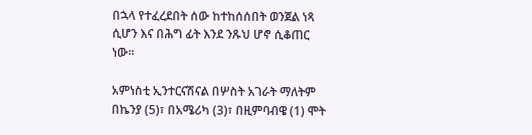በኋላ የተፈረደበት ሰው ከተከሰሰበት ወንጀል ነጻ ሲሆን እና በሕግ ፊት እንደ ንጹህ ሆኖ ሲቆጠር ነው።

አምነስቲ ኢንተርናሽናል በሦስት አገራት ማለትም በኬንያ (5)፣ በአሜሪካ (3)፣ በዚምባብዌ (1) ሞት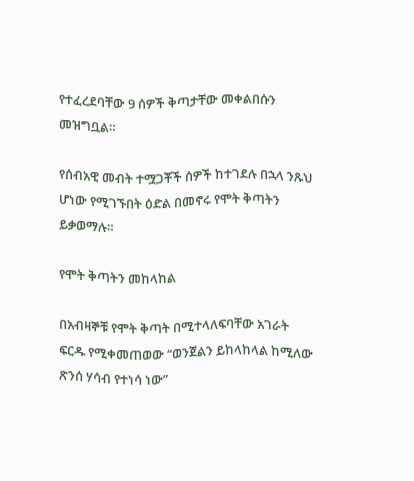የተፈረደባቸው 9 ሰዎች ቅጣታቸው መቀልበሱን መዝግቧል።

የሰብአዊ መብት ተሟጋቾች ሰዎች ከተገደሉ በኋላ ንጹህ ሆነው የሚገኙበት ዕድል በመኖሩ የሞት ቅጣትን ይቃወማሉ።

የሞት ቅጣትን መከላከል

በአብዛኞቹ የሞት ቅጣት በሚተላለፍባቸው አገራት ፍርዱ የሚቀመጠወው “ወንጀልን ይከላከላል ከሚለው ጽንሰ ሃሳብ የተነሳ ነው”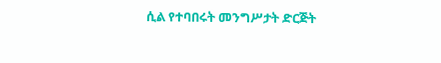ሲል የተባበሩት መንግሥታት ድርጅት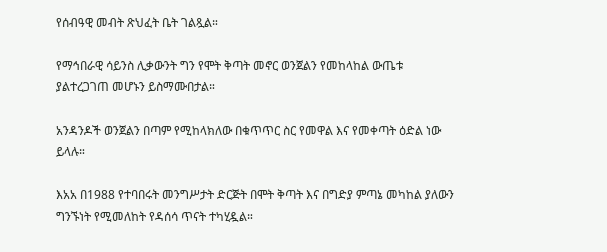የሰብዓዊ መብት ጽህፈት ቤት ገልጿል።

የማኅበራዊ ሳይንስ ሊቃውንት ግን የሞት ቅጣት መኖር ወንጀልን የመከላከል ውጤቱ ያልተረጋገጠ መሆኑን ይስማሙበታል።

አንዳንዶች ወንጀልን በጣም የሚከላክለው በቁጥጥር ስር የመዋል እና የመቀጣት ዕድል ነው ይላሉ።

እአአ በ1988 የተባበሩት መንግሥታት ድርጅት በሞት ቅጣት እና በግድያ ምጣኔ መካከል ያለውን ግንኙነት የሚመለከት የዳሰሳ ጥናት ተካሂዷል።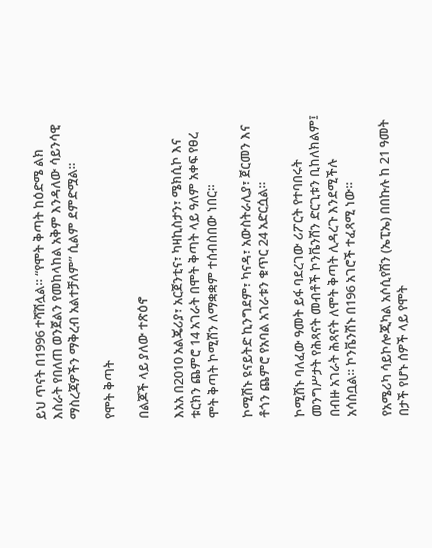ይህ ጥናት በ1996 ተሻሽሏል። “የሞት ቅጣት ከዕድሜ ልክ እስራት የበለጠ ወንጀልን የመከላከል አቅም እንዳለው ሳይንሳዊ ማስረጃዎችን ማቅረብ አልተቻለም” ሲልም ደምድሟል።

የሞት ቅጣት

በልጆች ላይ ያለው ተጽዕኖ

እአአ በ2010 አልጄሪያ፣ አርጀንቲና፣ ካዛኪስታን፣ ሜክሲኮ እና ቱርክን ጨምሮ 14 አገራት በሞት ቅጣት ላይ ዓለም አቀፍ የፀረ ሞት ቅጣት ኮሚሽን ለማቋቋም ተሰብስበው ነበር።

ኮሚሽኑ ዩናይትድ ኪንግደም፣ ካናዳ፣ አውስትራሊያ፣ ጀርመን እና ቶጎን ጨምሮ የአባል አገራቱን ቁጥር 24 አድርሷል።

ኮሚሽኑ ባለፈው ዓመት ይፋ ባደረገው ሪፖርት የተባበሩት መንግሥታት የሕጻናት መብቶች ኮንቬንሽን ድርጊቱን ቢከለክልም፤ በብዙ አገራት ሕጻናት ለሞት ቅጣት ሊዳረጉ እንደሚችሉ አሳስቧል። ኮንቬንሽኑ በ196 አገሮች ተፈጻሚ ነው።

የአሜሪካ ሳይኮሎጂካል አሶሲየሽን (ኤፒኤ) በበኩሉ ከ 21 ዓመት በታች የሆኑ ሰዎች ላይ የሞት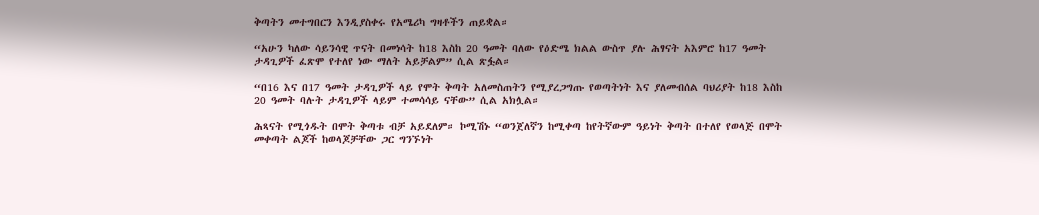ቅጣትን መተግበርን እንዲያስቀሩ የአሜሪካ ግዛቶችን ጠይቋል።

“አሁን ካለው ሳይንሳዊ ጥናት በመነሳት ከ18 እስከ 20 ዓመት ባለው የዕድሜ ክልል ውስጥ ያሉ ሕፃናት አእምሮ ከ17 ዓመት ታዳጊዎች ፈጽሞ የተለየ ነው ማለት አይቻልም” ሲል ጽፏል።

“በ16 እና በ17 ዓመት ታዳጊዎች ላይ የሞት ቅጣት አለመስጠትን የሚያረጋግጡ የወጣትነት እና ያለመብሰል ባህሪያት ከ18 እስከ 20 ዓመት ባሉት ታዳጊዎች ላይም ተመሳሳይ ናቸው” ሲል አክሏል።

ሕጻናት የሚጎዱት በሞት ቅጣቱ ብቻ አይደለም። ኮሚሽኑ “ወንጀለኛን ከሚቀጣ ከየትኛውም ዓይነት ቅጣት በተለየ የወላጅ በሞት መቀጣት ልጆች ከወላጆቻቸው ጋር ግንኙነት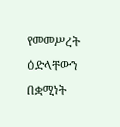የመመሥረት ዕድላቸውን በቋሚነት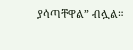ያሳጣቸዋል” ብሏል።